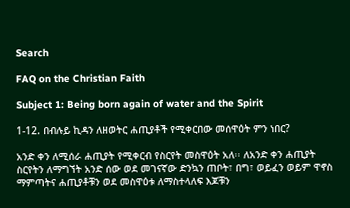Search

FAQ on the Christian Faith

Subject 1: Being born again of water and the Spirit

1-12. በብሉይ ኪዳን ለዘወትር ሐጢያቶች የሚቀርበው መሰዋዕት ምን ነበር?

አንድ ቀን ለሚሰራ ሐጢያት የሚቀርብ የስርየት መስዋዕት አለ፡፡ ለአንድ ቀን ሐጢያት ስርየትን ለማግኘት አንድ ሰው ወደ መገናኛው ድንኳን ጠቦት፣ በግ፣ ወይፈን ወይም ዋኖስ ማምጣትና ሐጢያቶቹን ወደ መስዋዕቱ ለማስተላለፍ እጆቹን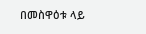በመስዋዕቱ ላይ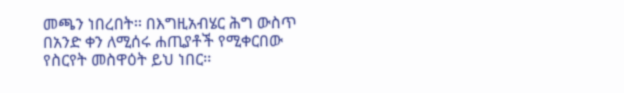መጫን ነበረበት፡፡ በእግዚአብሄር ሕግ ውስጥ በአንድ ቀን ለሚሰሩ ሐጢያቶች የሚቀርበው የስርየት መስዋዕት ይህ ነበር፡፡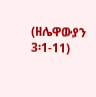(ዘሌዋውያን 3፡1-11)